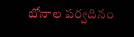బోనాల పర్వదినం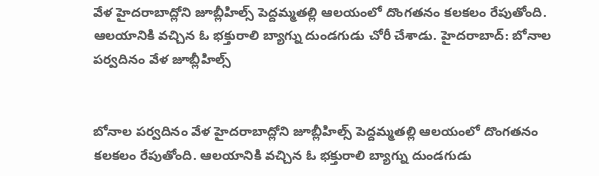వేళ హైదరాబాద్లోని జూబ్లీహిల్స్ పెద్దమ్మతల్లి ఆలయంలో దొంగతనం కలకలం రేపుతోంది. ఆలయానికి వచ్చిన ఓ భక్తురాలి బ్యాగ్ను దుండగుడు చోరీ చేశాడు. హైదరాబాద్: బోనాల పర్వదినం వేళ జూబ్లీహిల్స్


బోనాల పర్వదినం వేళ హైదరాబాద్లోని జూబ్లీహిల్స్ పెద్దమ్మతల్లి ఆలయంలో దొంగతనం కలకలం రేపుతోంది. ఆలయానికి వచ్చిన ఓ భక్తురాలి బ్యాగ్ను దుండగుడు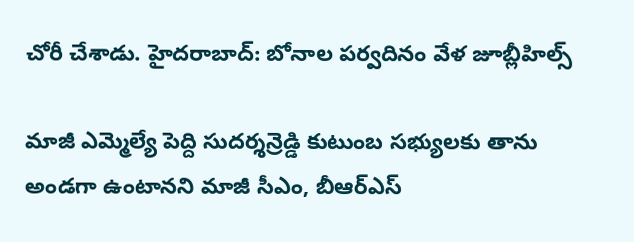చోరీ చేశాడు. హైదరాబాద్: బోనాల పర్వదినం వేళ జూబ్లీహిల్స్

మాజీ ఎమ్మెల్యే పెద్ది సుదర్శన్రెడ్డి కుటుంబ సభ్యులకు తాను అండగా ఉంటానని మాజీ సీఎం, బీఆర్ఎస్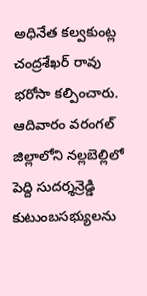అధినేత కల్వకుంట్ల చంద్రశేఖర్ రావు భరోసా కల్పించారు. ఆదివారం వరంగల్ జిల్లాలోని నల్లబెల్లిలో పెద్ది సుదర్శన్రెడ్డి కుటుంబసభ్యులను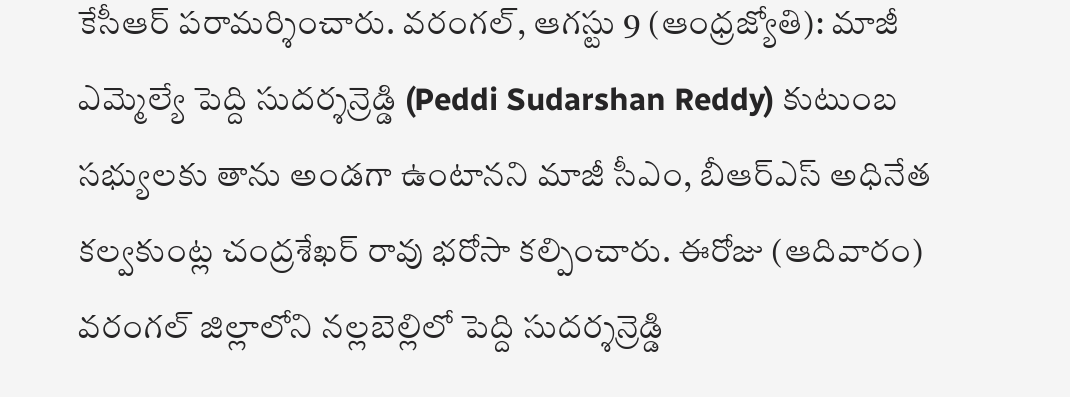కేసీఆర్ పరామర్శించారు. వరంగల్, ఆగస్టు 9 (ఆంధ్రజ్యోతి): మాజీ ఎమ్మెల్యే పెద్ది సుదర్శన్రెడ్డి (Peddi Sudarshan Reddy) కుటుంబ సభ్యులకు తాను అండగా ఉంటానని మాజీ సీఎం, బీఆర్ఎస్ అధినేత కల్వకుంట్ల చంద్రశేఖర్ రావు భరోసా కల్పించారు. ఈరోజు (ఆదివారం) వరంగల్ జిల్లాలోని నల్లబెల్లిలో పెద్ది సుదర్శన్రెడ్డి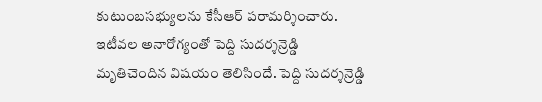కుటుంబసభ్యులను కేసీఆర్ పరామర్శించారు. ఇటీవల అనారోగ్యంతో పెద్ది సుదర్శన్రెడ్డి మృతిచెందిన విషయం తెలిసిందే. పెద్ది సుదర్శన్రెడ్డి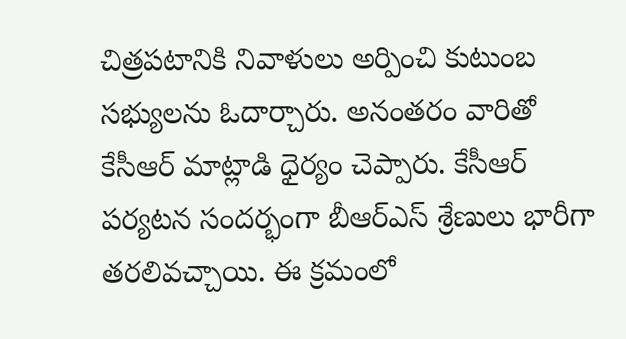చిత్రపటానికి నివాళులు అర్పించి కుటుంబ సభ్యులను ఓదార్చారు. అనంతరం వారితో కేసీఆర్ మాట్లాడి ధైర్యం చెప్పారు. కేసీఆర్ పర్యటన సందర్భంగా బీఆర్ఎస్ శ్రేణులు భారీగా తరలివచ్చాయి. ఈ క్రమంలో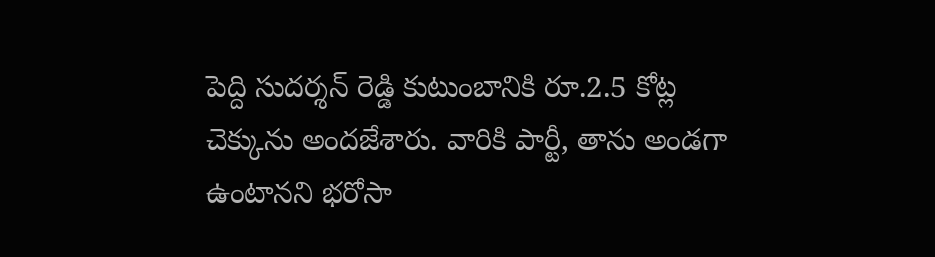పెద్ది సుదర్శన్ రెడ్డి కుటుంబానికి రూ.2.5 కోట్ల చెక్కును అందజేశారు. వారికి పార్టీ, తాను అండగా ఉంటానని భరోసా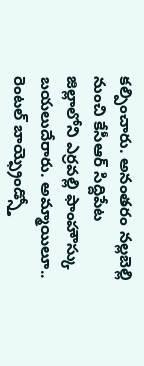కల్పించారు. అనంతరం నల్లబెల్లి నుంచి కేసీఆర్ సిద్దిపేట జిల్లాలోని ఎర్రవల్లి ఫాంహౌస్కు బయలుదేరారు. అమ్మాయిలూ.. రెంటల్ బాయ్ఫ్రెండ్స్తో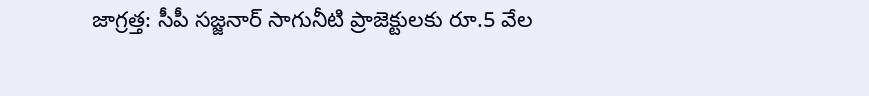జాగ్రత్త: సీపీ సజ్జనార్ సాగునీటి ప్రాజెక్టులకు రూ.5 వేల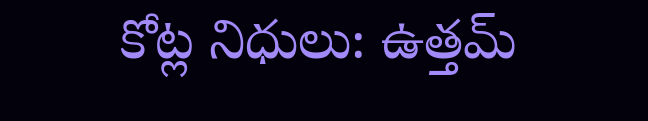కోట్ల నిధులు: ఉత్తమ్